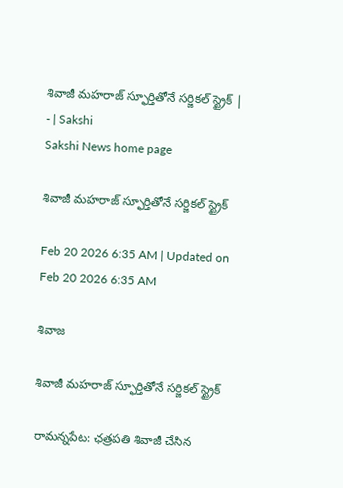శివాజీ మహరాజ్‌ స్ఫూర్తితోనే సర్జికల్‌ స్ట్రైక్‌ | - | Sakshi
Sakshi News home page

శివాజీ మహరాజ్‌ స్ఫూర్తితోనే సర్జికల్‌ స్ట్రైక్‌

Feb 20 2026 6:35 AM | Updated on Feb 20 2026 6:35 AM

శివాజ

శివాజీ మహరాజ్‌ స్ఫూర్తితోనే సర్జికల్‌ స్ట్రైక్‌

రామన్నపేట: ఛత్రపతి శివాజీ చేసిన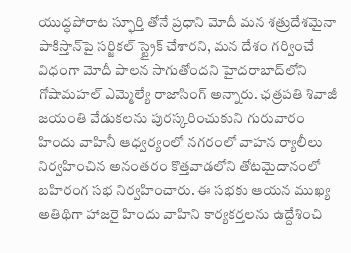యుద్ధపోరాట స్ఫూర్తి తోనే ప్రధాని మోదీ మన శత్రుదేశమైనా పాకిస్తాన్‌పై సర్జికల్‌ స్ట్రైక్‌ చేశారని, మన దేశం గర్వించే విధంగా మోదీ పాలన సాగుతోందని హైదరాబాద్‌లోని గోషామహల్‌ ఎమ్మెల్యే రాజాసింగ్‌ అన్నారు. ఛత్రపతి శివాజీ జయంతి వేడుకలను పురస్కరించుకుని గురువారం హిందు వాహినీ ఆధ్వర్యంలో నగరంలో వాహన ర్యాలీలు నిర్వహించిన అనంతరం కొత్తవాడలోని తోటమైదానంలో బహిరంగ సభ నిర్వహించారు. ఈ సభకు ఆయన ముఖ్య అతిథిగా హాజరై హిందు వాహిని కార్యకర్తలను ఉద్దేశించి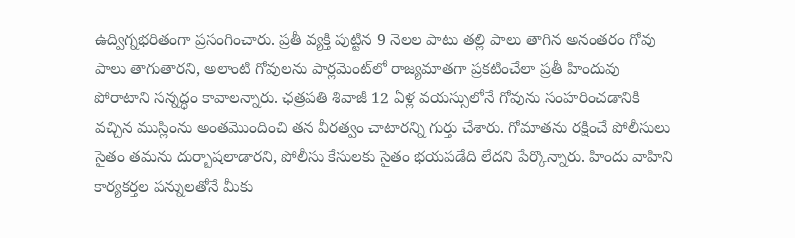ఉద్విగ్నభరితంగా ప్రసంగించారు. ప్రతీ వ్యక్తి పుట్టిన 9 నెలల పాటు తల్లి పాలు తాగిన అనంతరం గోవు పాలు తాగుతారని, అలాంటి గోవులను పార్లమెంట్‌లో రాజ్యమాతగా ప్రకటించేలా ప్రతీ హిందువు పోరాటాని సన్నద్ధం కావాలన్నారు. ఛత్రపతి శివాజీ 12 ఏళ్ల వయస్సులోనే గోవును సంహరించడానికి వచ్చిన ముస్లింను అంతమొందించి తన వీరత్వం చాటారన్ని గుర్తు చేశారు. గోమాతను రక్షించే పోలీసులు సైతం తమను దుర్బాషలాడారని, పోలీసు కేసులకు సైతం భయపడేది లేదని పేర్కొన్నారు. హిందు వాహిని కార్యకర్తల పన్నులతోనే మీకు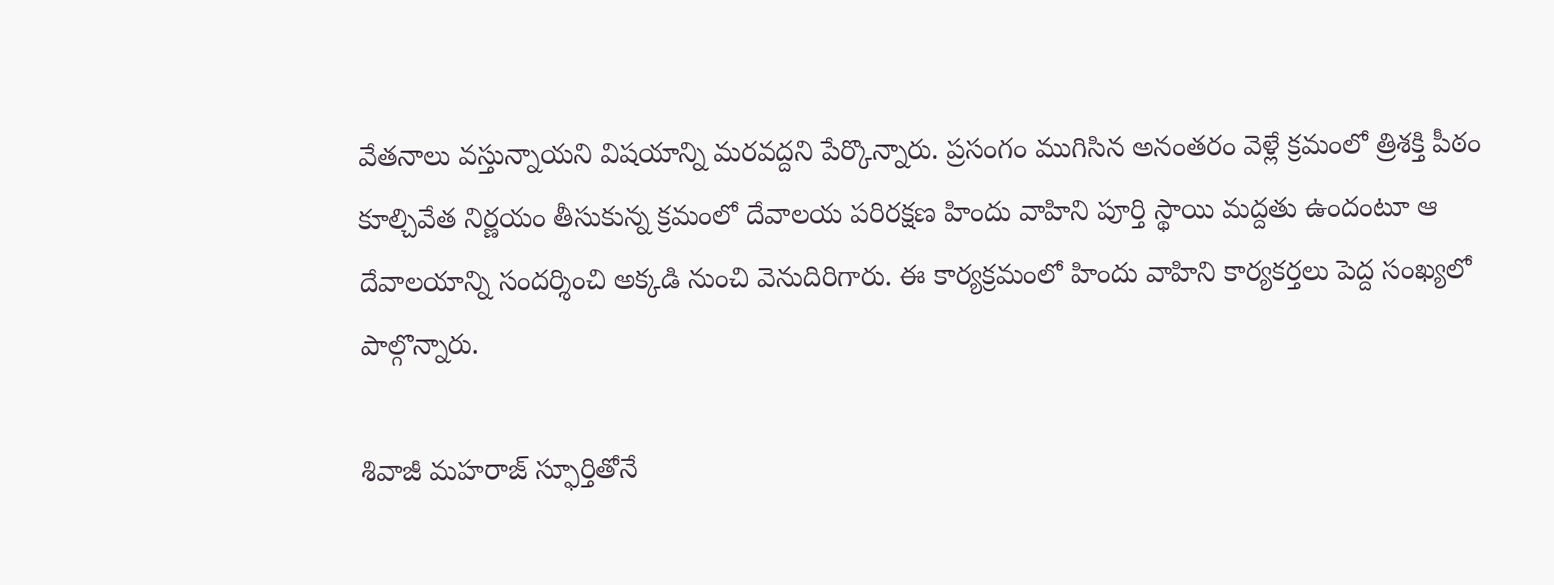వేతనాలు వస్తున్నాయని విషయాన్ని మరవద్దని పేర్కొన్నారు. ప్రసంగం ముగిసిన అనంతరం వెళ్లే క్రమంలో త్రిశక్తి పీఠం కూల్చివేత నిర్ణయం తీసుకున్న క్రమంలో దేవాలయ పరిరక్షణ హిందు వాహిని పూర్తి స్థాయి మద్దతు ఉందంటూ ఆ దేవాలయాన్ని సందర్శించి అక్కడి నుంచి వెనుదిరిగారు. ఈ కార్యక్రమంలో హిందు వాహిని కార్యకర్తలు పెద్ద సంఖ్యలో పాల్గొన్నారు.

శివాజీ మహరాజ్‌ స్ఫూర్తితోనే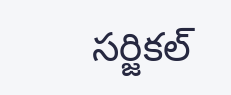సర్జికల్‌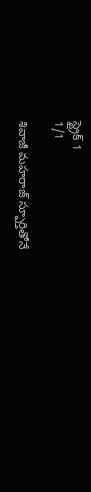స్ట్రైక్‌ 1
1/1

శివాజీ మహరాజ్‌ స్ఫూర్తితోనే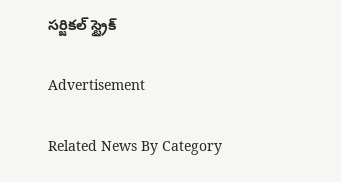సర్జికల్‌ స్ట్రైక్‌

Advertisement

Related News By Category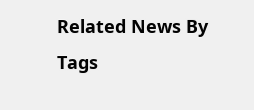Related News By Tags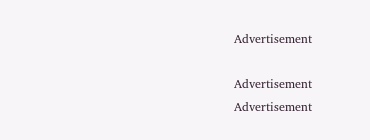Advertisement

Advertisement
Advertisement